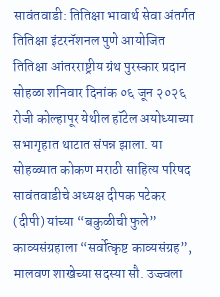सावंतवाडी: तितिक्षा भावार्थ सेवा अंतर्गत तितिक्षा इंटरनॅशनल पुणे आयोजित तितिक्षा आंतरराष्ट्रीय ग्रंथ पुरस्कार प्रदान सोहळा शनिवार दिनांक ०६ जून २०२६ रोजी कोल्हापूर येथील हॉटेल अयोध्याच्या सभागृहात थाटात संपन्न झाला. या सोहळ्यात कोकण मराठी साहित्य परिषद सावंतवाडीचे अध्यक्ष दीपक पटेकर (दीपी) यांच्या “बकुळीची फुले” काव्यसंग्रहाला “सर्वोत्कृष्ट काव्यसंग्रह”, मालवण शाखेच्या सदस्या सौ. उज्ज्वला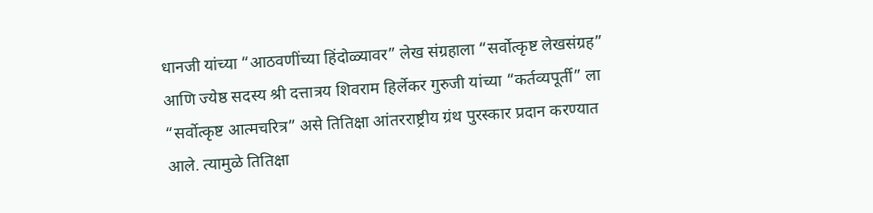धानजी यांच्या “आठवणींच्या हिंदोळ्यावर” लेख संग्रहाला “सर्वोत्कृष्ट लेखसंग्रह” आणि ज्येष्ठ सदस्य श्री दत्तात्रय शिवराम हिर्लेकर गुरुजी यांच्या “कर्तव्यपूर्ती” ला “सर्वोत्कृष्ट आत्मचरित्र” असे तितिक्षा आंतरराष्ट्रीय ग्रंथ पुरस्कार प्रदान करण्यात आले. त्यामुळे तितिक्षा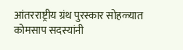आंतरराष्ट्रीय ग्रंथ पुरस्कार सोहळ्यात कोमसाप सदस्यांनी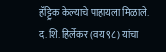हॅट्ट्रिक केल्याचे पाहायला मिळाले. द. शि. हिर्लेकर (वय ९८) यांचा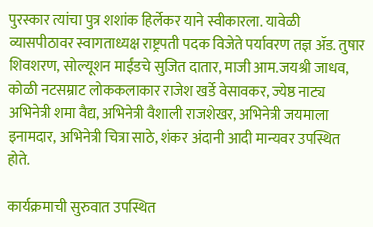पुरस्कार त्यांचा पुत्र शशांक हिर्लेकर याने स्वीकारला. यावेळी व्यासपीठावर स्वागताध्यक्ष राष्ट्रपती पदक विजेते पर्यावरण तज्ञ ॲड. तुषार शिवशरण, सोल्यूशन माईंडचे सुजित दातार, माजी आम.जयश्री जाधव, कोळी नटसम्राट लोककलाकार राजेश खर्डे वेसावकर, ज्येष्ठ नाट्य अभिनेत्री शमा वैद्य, अभिनेत्री वैशाली राजशेखर, अभिनेत्री जयमाला इनामदार, अभिनेत्री चित्रा साठे, शंकर अंदानी आदी मान्यवर उपस्थित होते.

कार्यक्रमाची सुरुवात उपस्थित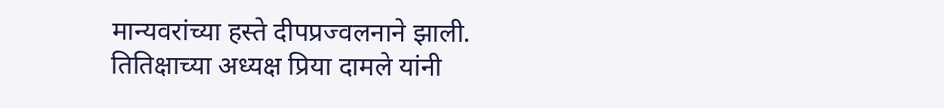मान्यवरांच्या हस्ते दीपप्रज्वलनाने झाली. तितिक्षाच्या अध्यक्ष प्रिया दामले यांनी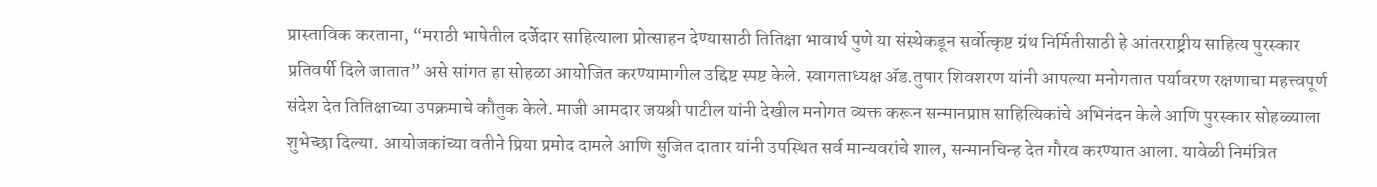प्रास्ताविक करताना, “मराठी भाषेतील दर्जेदार साहित्याला प्रोत्साहन देण्यासाठी तितिक्षा भावार्थ पुणे या संस्थेकडून सर्वोत्कृष्ट ग्रंथ निर्मितीसाठी हे आंतरराष्ट्रीय साहित्य पुरस्कार प्रतिवर्षी दिले जातात” असे सांगत हा सोहळा आयोजित करण्यामागील उद्दिष्ट स्पष्ट केले. स्वागताध्यक्ष ॲड.तुषार शिवशरण यांनी आपल्या मनोगतात पर्यावरण रक्षणाचा महत्त्वपूर्ण संदेश देत तितिक्षाच्या उपक्रमाचे कौतुक केले. माजी आमदार जयश्री पाटील यांनी देखील मनोगत व्यक्त करून सन्मानप्राप्त साहित्यिकांचे अभिनंदन केले आणि पुरस्कार सोहळ्याला शुभेच्छा दिल्या. आयोजकांच्या वतीने प्रिया प्रमोद दामले आणि सुजित दातार यांनी उपस्थित सर्व मान्यवरांचे शाल, सन्मानचिन्ह देत गौरव करण्यात आला. यावेळी निमंत्रित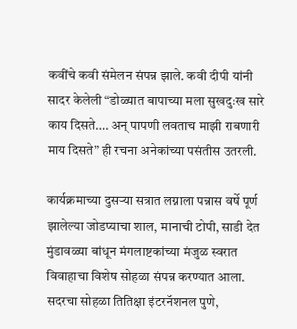कवींचे कवी संमेलन संपन्न झाले. कवी दीपी यांनी सादर केलेली “डोळ्यात बापाच्या मला सुखदुःख सारे काय दिसते…. अन् पापणी लवताच माझी राबणारी माय दिसते” ही रचना अनेकांच्या पसंतीस उतरली.

कार्यक्रमाच्या दुसऱ्या सत्रात लग्नाला पन्नास वर्षे पूर्ण झालेल्या जोडप्याचा शाल, मानाची टोपी, साडी देत मुंडावळ्या बांधून मंगलाष्टकांच्या मंजुळ स्वरात विवाहाचा विशेष सोहळा संपन्न करण्यात आला. सदरचा सोहळा तितिक्षा इंटरनॅशनल पुणे,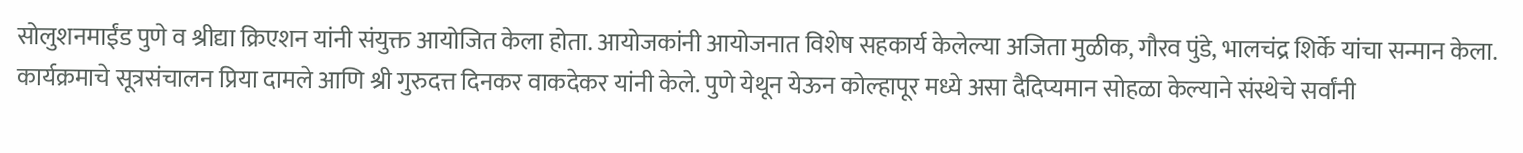सोलुशनमाईंड पुणे व श्रीद्या क्रिएशन यांनी संयुक्त आयोजित केला होता. आयोजकांनी आयोजनात विशेष सहकार्य केलेल्या अजिता मुळीक, गौरव पुंडे, भालचंद्र शिर्के यांचा सन्मान केला. कार्यक्रमाचे सूत्रसंचालन प्रिया दामले आणि श्री गुरुदत्त दिनकर वाकदेकर यांनी केले. पुणे येथून येऊन कोल्हापूर मध्ये असा दैदिप्यमान सोहळा केल्याने संस्थेचे सर्वांनी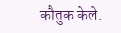कौतुक केले.